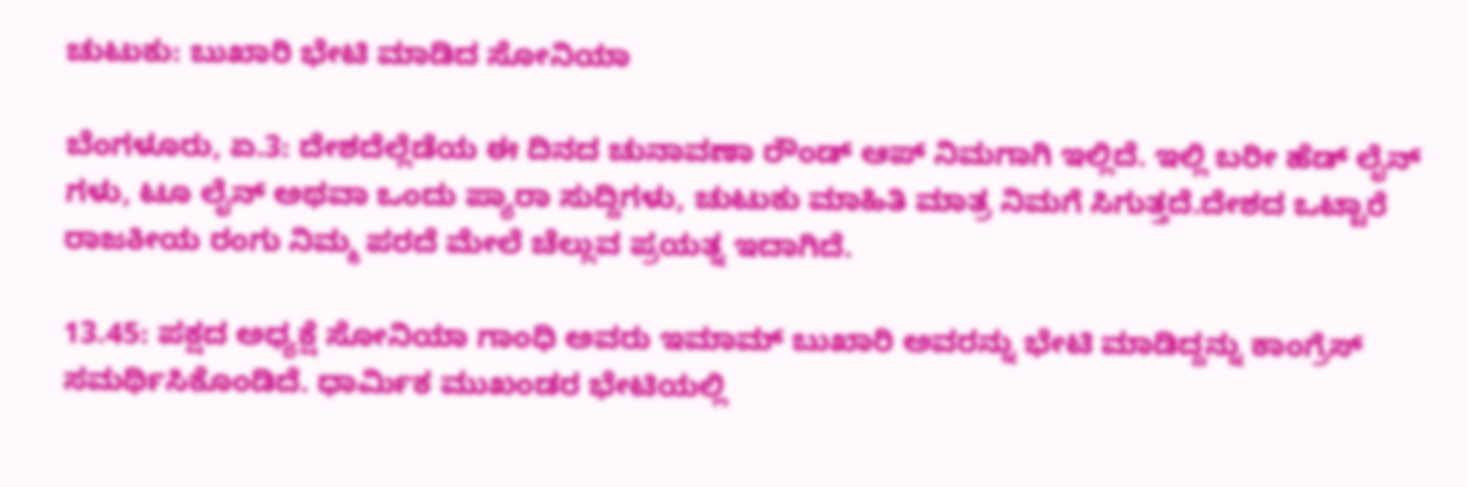ಚುಟುಕು: ಬುಖಾರಿ ಭೇಟಿ ಮಾಡಿದ ಸೋನಿಯಾ

ಬೆಂಗಳೂರು, ಏ.3: ದೇಶದೆಲ್ಲೆಡೆಯ ಈ ದಿನದ ಚುನಾವಣಾ ರೌಂಡ್ ಆಪ್ ನಿಮಗಾಗಿ ಇಲ್ಲಿದೆ. ಇಲ್ಲಿ ಬರೀ ಹೆಡ್ ಲೈನ್ ಗಳು, ಟೂ ಲೈನ್ ಅಥವಾ ಒಂದು ಪ್ಯಾರಾ ಸುದ್ದಿಗಳು, ಚುಟುಕು ಮಾಹಿತಿ ಮಾತ್ರ ನಿಮಗೆ ಸಿಗುತ್ತದೆ.ದೇಶದ ಒಟ್ಟಾರೆ ರಾಜಕೀಯ ರಂಗು ನಿಮ್ಮ ಪರದೆ ಮೇಲೆ ಚೆಲ್ಲುವ ಪ್ರಯತ್ನ ಇದಾಗಿದೆ.

13.45: ಪಕ್ಷದ ಅಧ್ಯಕ್ಷೆ ಸೋನಿಯಾ ಗಾಂಧಿ ಅವರು ಇಮಾಮ್ ಬುಖಾರಿ ಅವರನ್ನು ಭೇಟಿ ಮಾಡಿದ್ದನ್ನು ಕಾಂಗ್ರೆಸ್ ಸಮರ್ಥಿಸಿಕೊಂಡಿದೆ. ಧಾರ್ಮಿಕ ಮುಖಂಡರ ಭೇಟಿಯಲ್ಲಿ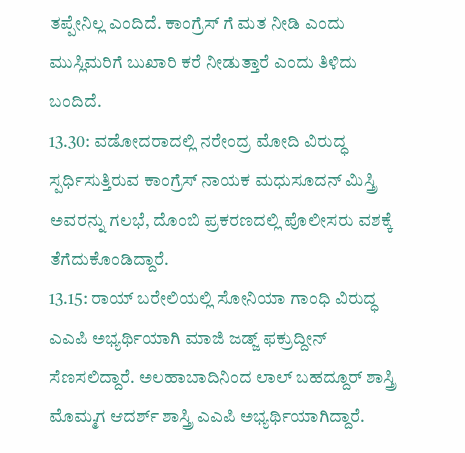ತಪ್ಪೇನಿಲ್ಲ ಎಂದಿದೆ. ಕಾಂಗ್ರೆಸ್ ಗೆ ಮತ ನೀಡಿ ಎಂದು ಮುಸ್ಲಿಮರಿಗೆ ಬುಖಾರಿ ಕರೆ ನೀಡುತ್ತಾರೆ ಎಂದು ತಿಳಿದು ಬಂದಿದೆ.
13.30: ವಡೋದರಾದಲ್ಲಿ ನರೇಂದ್ರ ಮೋದಿ ವಿರುದ್ಧ ಸ್ಪರ್ಧಿಸುತ್ತಿರುವ ಕಾಂಗ್ರೆಸ್ ನಾಯಕ ಮಧುಸೂದನ್ ಮಿಸ್ತ್ರಿ ಅವರನ್ನು ಗಲಭೆ, ದೊಂಬಿ ಪ್ರಕರಣದಲ್ಲಿ ಪೊಲೀಸರು ವಶಕ್ಕೆ ತೆಗೆದುಕೊಂಡಿದ್ದಾರೆ.
13.15: ರಾಯ್ ಬರೇಲಿಯಲ್ಲಿ ಸೋನಿಯಾ ಗಾಂಧಿ ವಿರುದ್ಧ ಎಎಪಿ ಅಭ್ಯರ್ಥಿಯಾಗಿ ಮಾಜಿ ಜಡ್ಜ್ ಫಕ್ರುದ್ದೀನ್ ಸೆಣಸಲಿದ್ದಾರೆ. ಅಲಹಾಬಾದಿನಿಂದ ಲಾಲ್ ಬಹದ್ದೂರ್ ಶಾಸ್ತ್ರಿ ಮೊಮ್ಮಗ ಆದರ್ಶ್ ಶಾಸ್ತ್ರಿ ಎಎಪಿ ಅಭ್ಯರ್ಥಿಯಾಗಿದ್ದಾರೆ.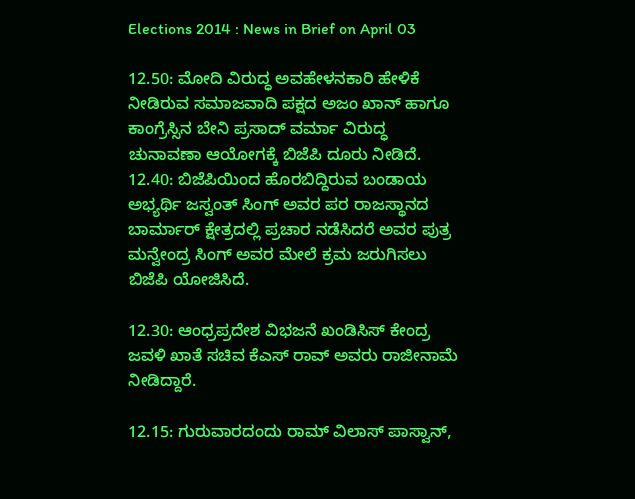Elections 2014 : News in Brief on April 03

12.50: ಮೋದಿ ವಿರುದ್ಧ ಅವಹೇಳನಕಾರಿ ಹೇಳಿಕೆ ನೀಡಿರುವ ಸಮಾಜವಾದಿ ಪಕ್ಷದ ಅಜಂ ಖಾನ್ ಹಾಗೂ ಕಾಂಗ್ರೆಸ್ಸಿನ ಬೇನಿ ಪ್ರಸಾದ್ ವರ್ಮಾ ವಿರುದ್ಧ ಚುನಾವಣಾ ಆಯೋಗಕ್ಕೆ ಬಿಜೆಪಿ ದೂರು ನೀಡಿದೆ.
12.40: ಬಿಜೆಪಿಯಿಂದ ಹೊರಬಿದ್ದಿರುವ ಬಂಡಾಯ ಅಭ್ಯರ್ಥಿ ಜಸ್ವಂತ್ ಸಿಂಗ್ ಅವರ ಪರ ರಾಜಸ್ಥಾನದ ಬಾರ್ಮಾರ್ ಕ್ಷೇತ್ರದಲ್ಲಿ ಪ್ರಚಾರ ನಡೆಸಿದರೆ ಅವರ ಪುತ್ರ ಮನ್ವೇಂದ್ರ ಸಿಂಗ್ ಅವರ ಮೇಲೆ ಕ್ರಮ ಜರುಗಿಸಲು ಬಿಜೆಪಿ ಯೋಜಿಸಿದೆ.

12.30: ಆಂಧ್ರಪ್ರದೇಶ ವಿಭಜನೆ ಖಂಡಿಸಿಸ್ ಕೇಂದ್ರ ಜವಳಿ ಖಾತೆ ಸಚಿವ ಕೆಎಸ್ ರಾವ್ ಅವರು ರಾಜೀನಾಮೆ ನೀಡಿದ್ದಾರೆ.

12.15: ಗುರುವಾರದಂದು ರಾಮ್ ವಿಲಾಸ್ ಪಾಸ್ವಾನ್,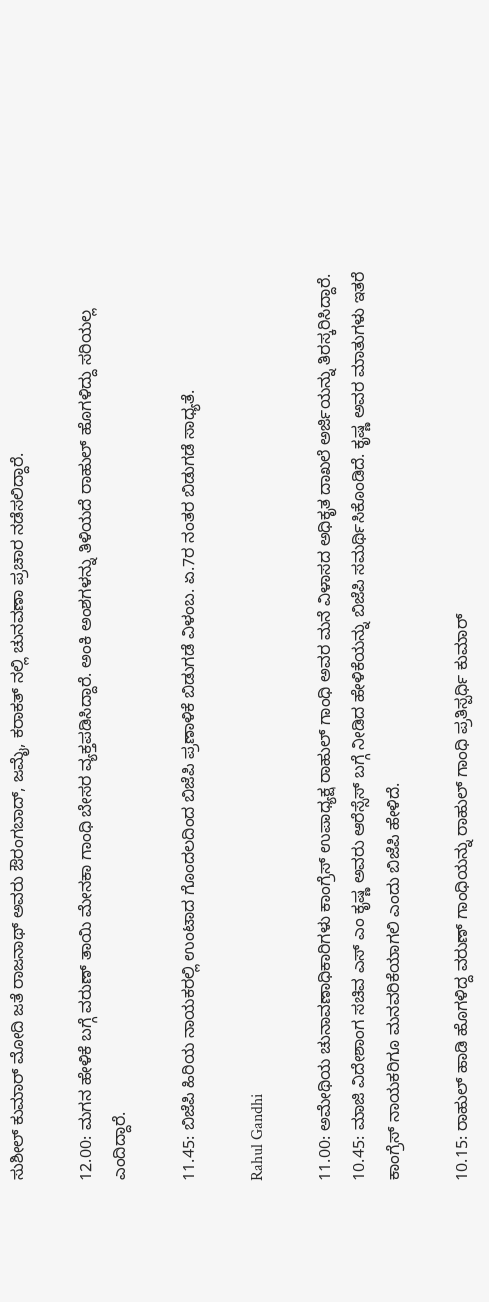ಸುಶೀಲ್ ಕುಮಾರ್ ಮೋದಿ ಜತೆ ರಾಜನಾಥ್ ಅವರು ಔರಂಗಬಾದ್, ಜಮೈ, ಕರಾಕತ್ ನಲ್ಲಿ ಚುನವಣಾ ಪ್ರಚಾರ ನಡೆಸಲಿದ್ದಾರೆ.

12.00: ಮಗನ ಹೇಳಿಕೆ ಬಗ್ಗೆ ವರುಣ್ ತಾಯಿ ಮೇನಕಾ ಗಾಂಧಿ ಬೇಸರ ವ್ಯಕ್ತಪಡಿಸಿದ್ದಾರೆ. ಅಂಕಿ ಅಂಶಗಳನ್ನು ತಿಳಿಯದೆ ರಾಹುಲ್ ಹೊಗಳಿದ್ದು ಸರಿಯಲ್ಲ ಎಂದಿದ್ದಾರೆ.

11.45: ಬಿಜೆಪಿ ಹಿರಿಯ ನಾಯಕರಲ್ಲಿ ಉಂಟಾದ ಗೊಂದಲದಿಂದ ಬಿಜೆಪಿ ಪ್ರಣಾಳಿಕೆ ಬಿಡುಗಡೆ ವಿಳಂಬ. ಏ.7ರ ನಂತರ ಬಿಡುಗಡೆ ಸಾಧ್ಯತೆ.

Rahul Gandhi

11.00: ಅಮೇಥಿಯ ಚುನಾವಣಾಧಿಕಾರಿಗಳು ಕಾಂಗ್ರೆಸ್ ಉಪಾಧ್ಯಕ್ಷ ರಾಹುಲ್ ಗಾಂಧಿ ಅವರ ಮನೆ ವಿಳಾಸದ ಅಧಿಕೃತ ದಾಖಲೆ ಅರ್ಜಿಯನ್ನು ತಿರಸ್ಕರಿಸಿದ್ದಾರೆ.
10.45: ಮಾಜಿ ವಿದೇಶಾಂಗ ಸಚಿವ ಎಸ್ ಎಂ ಕೃಷ್ಣ ಅವರು ಆರೆಸ್ಸೆಸ್ ಬಗ್ಗೆ ನೀಡಿದ ಹೇಳಿಕೆಯನ್ನು ಬಿಜೆಪಿ ಸಮರ್ಥಿಸಿಕೊಂಡಿದೆ. ಕೃಷ್ಣ ಅವರ ಮಾತುಗಳು ಇತರೆ ಕಾಂಗ್ರೆಸ್ ನಾಯಕರಿಗೂ ಮನವರಿಕೆಯಾಗಲಿ ಎಂದು ಬಿಜೆಪಿ ಹೇಳಿದೆ.

10.15: ರಾಹುಲ್ ಹಾಡಿ ಹೊಗಳಿದ್ದ ವರುಣ್ ಗಾಂಧಿಯನ್ನು ರಾಹುಲ್ ಗಾಂಧಿ ಪ್ರತಿಸ್ಪರ್ಧಿ ಕುಮಾರ್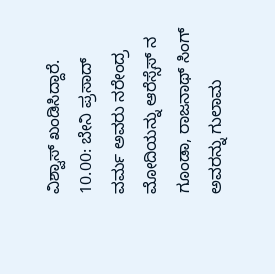ವಿಶ್ವಾಸ್ ಖಂಡಿಸಿದ್ದಾರೆ.
10.00: ಬೇನಿ ಪ್ರಸಾದ್ ವರ್ಮ ಅವರು ನರೇಂದ್ರ ಮೋದಿಯನ್ನು ಆರೆಸ್ಸೆಸ್ ನ ಗೂಂಡಾ, ರಾಜನಾಥ್ ಸಿಂಗ್ ಅವರನ್ನು ಗುಲಾಮ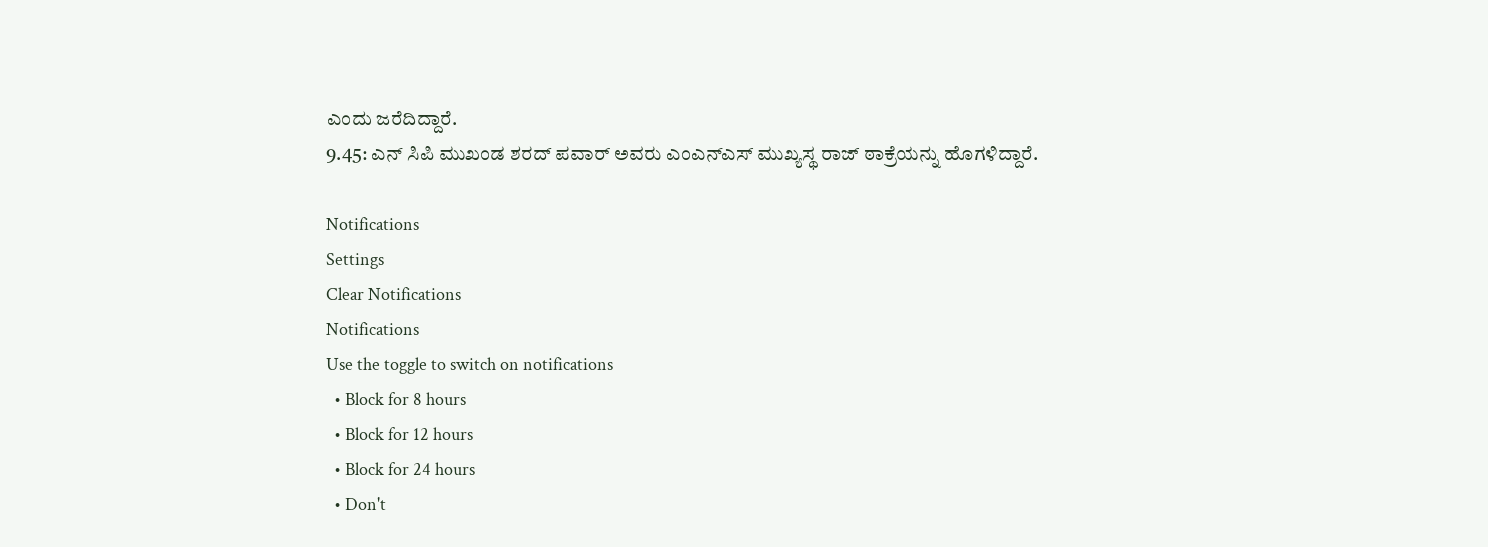ಎಂದು ಜರೆದಿದ್ದಾರೆ.
9.45: ಎನ್ ಸಿಪಿ ಮುಖಂಡ ಶರದ್ ಪವಾರ್ ಅವರು ಎಂಎನ್ಎಸ್ ಮುಖ್ಯಸ್ಥ ರಾಜ್ ಠಾಕ್ರೆಯನ್ನು ಹೊಗಳಿದ್ದಾರೆ.

Notifications
Settings
Clear Notifications
Notifications
Use the toggle to switch on notifications
  • Block for 8 hours
  • Block for 12 hours
  • Block for 24 hours
  • Don't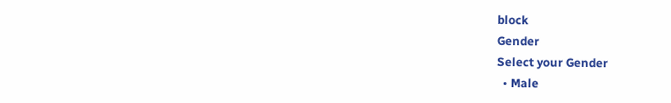block
Gender
Select your Gender
  • Male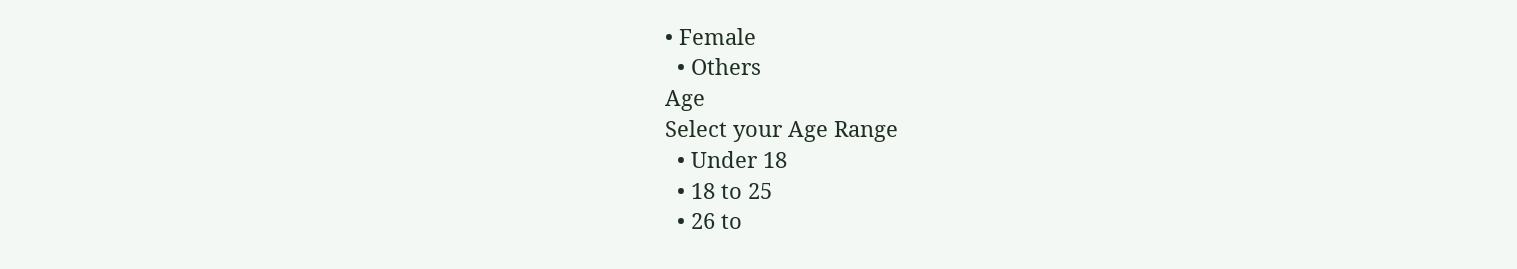• Female
  • Others
Age
Select your Age Range
  • Under 18
  • 18 to 25
  • 26 to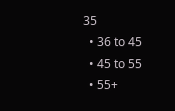35
  • 36 to 45
  • 45 to 55
  • 55+